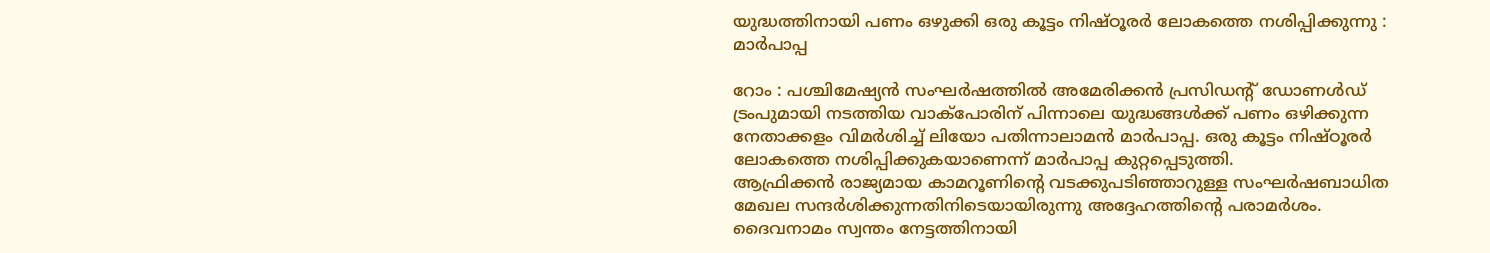യുദ്ധത്തിനായി പണം ഒഴുക്കി ഒരു കൂട്ടം നിഷ്ഠൂരർ ലോകത്തെ നശിപ്പിക്കുന്നു : മാർപാപ്പ

റോം : പശ്ചിമേഷ്യൻ സംഘർഷത്തിൽ അമേരിക്കൻ പ്രസിഡന്റ് ഡോണൾഡ് ട്രംപുമായി നടത്തിയ വാക്പോരിന് പിന്നാലെ യുദ്ധങ്ങൾക്ക് പണം ഒഴിക്കുന്ന നേതാക്കളം വിമർശിച്ച് ലിയോ പതിന്നാലാമൻ മാർപാപ്പ. ഒരു കൂട്ടം നിഷ്ഠൂരർ ലോകത്തെ നശിപ്പിക്കുകയാണെന്ന് മാർപാപ്പ കുറ്റപ്പെടുത്തി.
ആഫ്രിക്കൻ രാജ്യമായ കാമറൂണിന്റെ വടക്കുപടിഞ്ഞാറുള്ള സംഘർഷബാധിത മേഖല സന്ദർശിക്കുന്നതിനിടെയായിരുന്നു അദ്ദേഹത്തിന്റെ പരാമർശം. ദൈവനാമം സ്വന്തം നേട്ടത്തിനായി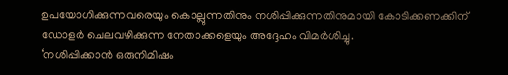ഉപയോഗിക്കുന്നവരെയും കൊല്ലുന്നതിനും നശിപ്പിക്കുന്നതിനുമായി കോടിക്കണക്കിന് ഡോളർ ചെലവഴിക്കുന്ന നേതാക്കളെയും അദ്ദേഹം വിമർശിച്ചു.
‘നശിപ്പിക്കാൻ ഒരുനിമിഷം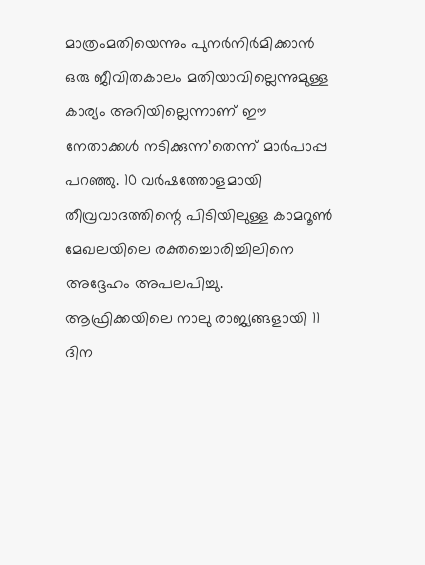മാത്രംമതിയെന്നും പുനർനിർമിക്കാൻ ഒരു ജീവിതകാലം മതിയാവില്ലെന്നുമുള്ള കാര്യം അറിയില്ലെന്നാണ് ഈ നേതാക്കൾ നടിക്കുന്ന’തെന്ന് മാർപാപ്പ പറഞ്ഞു. 10 വർഷത്തോളമായി തീവ്രവാദത്തിന്റെ പിടിയിലുള്ള കാമറൂൺ മേഖലയിലെ രക്തച്ചൊരിച്ചിലിനെ അദ്ദേഹം അപലപിച്ചു. ആഫ്രിക്കയിലെ നാലു രാജ്യങ്ങളായി 11 ദിന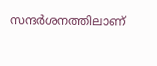സന്ദർശനത്തിലാണ്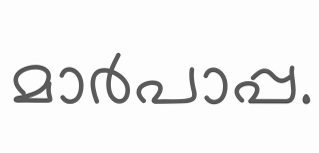മാർപാപ്പ.